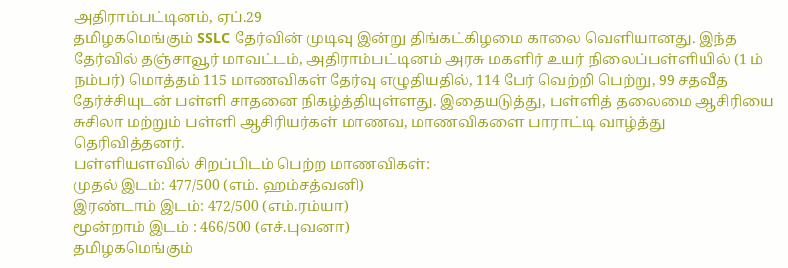அதிராம்பட்டினம், ஏப்.29
தமிழகமெங்கும் SSLC தேர்வின் முடிவு இன்று திங்கட்கிழமை காலை வெளியானது. இந்த தேர்வில் தஞ்சாவூர் மாவட்டம், அதிராம்பட்டினம் அரசு மகளிர் உயர் நிலைப்பள்ளியில் (1 ம் நம்பர்) மொத்தம் 115 மாணவிகள் தேர்வு எழுதியதில், 114 பேர் வெற்றி பெற்று, 99 சதவீத தேர்ச்சியுடன் பள்ளி சாதனை நிகழ்த்தியுள்ளது. இதையடுத்து, பள்ளித் தலைமை ஆசிரியை சுசிலா மற்றும் பள்ளி ஆசிரியர்கள் மாணவ, மாணவிகளை பாராட்டி வாழ்த்து தெரிவித்தனர்.
பள்ளியளவில் சிறப்பிடம் பெற்ற மாணவிகள்:
முதல் இடம்: 477/500 (எம். ஹம்சத்வனி)
இரண்டாம் இடம்: 472/500 (எம்.ரம்யா)
மூன்றாம் இடம் : 466/500 (எச்.புவனா)
தமிழகமெங்கும்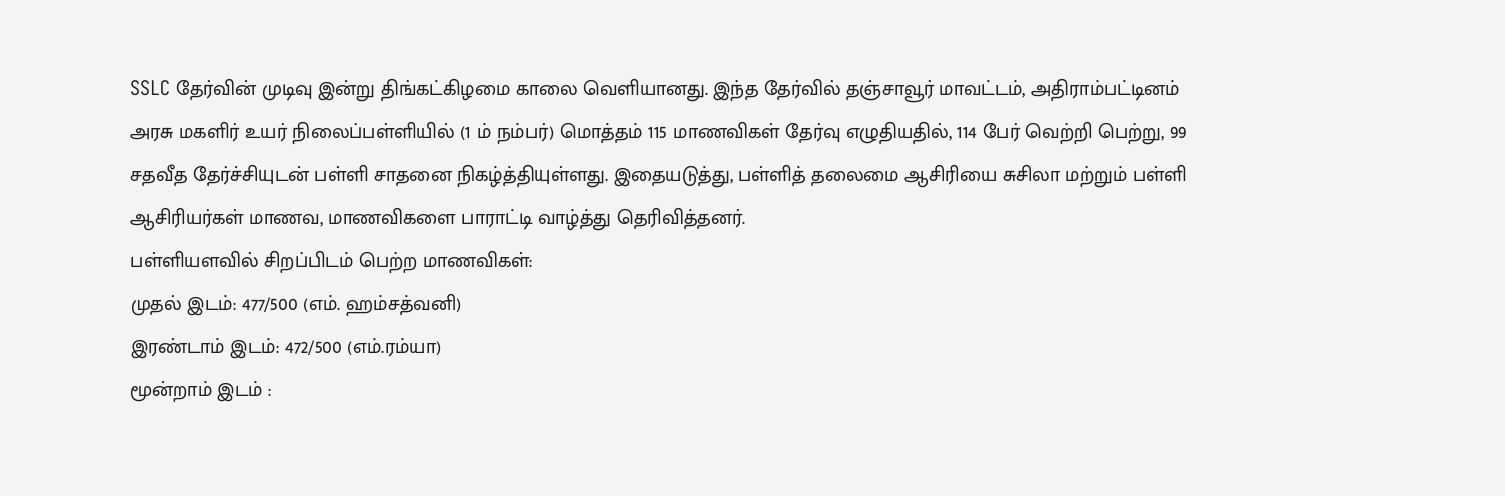SSLC தேர்வின் முடிவு இன்று திங்கட்கிழமை காலை வெளியானது. இந்த தேர்வில் தஞ்சாவூர் மாவட்டம், அதிராம்பட்டினம் அரசு மகளிர் உயர் நிலைப்பள்ளியில் (1 ம் நம்பர்) மொத்தம் 115 மாணவிகள் தேர்வு எழுதியதில், 114 பேர் வெற்றி பெற்று, 99 சதவீத தேர்ச்சியுடன் பள்ளி சாதனை நிகழ்த்தியுள்ளது. இதையடுத்து, பள்ளித் தலைமை ஆசிரியை சுசிலா மற்றும் பள்ளி ஆசிரியர்கள் மாணவ, மாணவிகளை பாராட்டி வாழ்த்து தெரிவித்தனர்.
பள்ளியளவில் சிறப்பிடம் பெற்ற மாணவிகள்:
முதல் இடம்: 477/500 (எம். ஹம்சத்வனி)
இரண்டாம் இடம்: 472/500 (எம்.ரம்யா)
மூன்றாம் இடம் :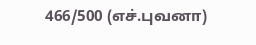466/500 (எச்.புவனா)